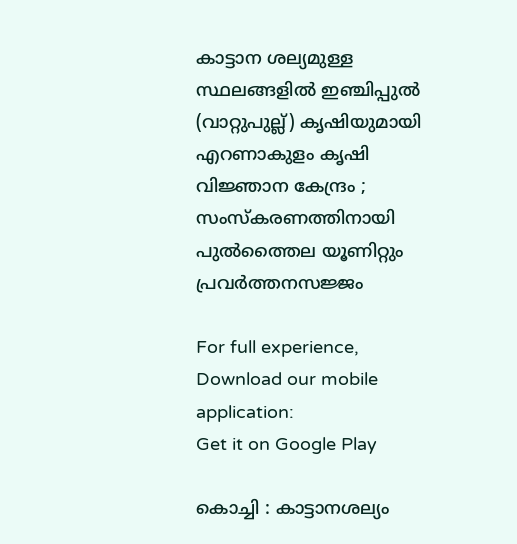കാട്ടാന ശല്യമുള്ള സ്ഥലങ്ങളില്‍ ഇഞ്ചിപ്പുൽ (വാറ്റുപുല്ല്) കൃഷിയുമായി എറണാകുളം കൃഷി വിജ്ഞാന കേന്ദ്രം ; സംസ്‌കരണത്തിനായി പുൽത്തൈല യൂണിറ്റും പ്രവർത്തനസജ്ജം

For full experience, Download our mobile application:
Get it on Google Play

കൊച്ചി : കാട്ടാനശല്യം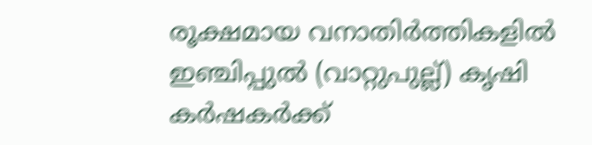രൂക്ഷമായ വനാതിർത്തികളിൽ ഇഞ്ചിപ്പുൽ (വാറ്റുപുല്ല്) കൃഷി കര്‍ഷകര്‍ക്ക്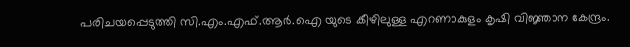പരിചയപ്പെടുത്തി സി.എം.എഫ്.ആർ.ഐ യുടെ കീഴിലുള്ള എറണാകുളം കൃഷി വിജ്ഞാന കേന്ദ്രം.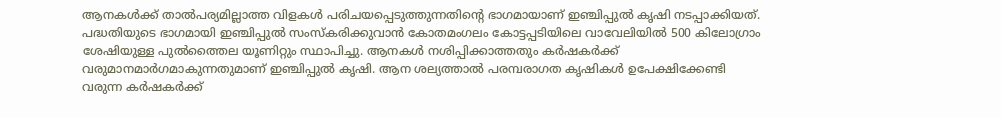ആനകൾക്ക് താൽപര്യമില്ലാത്ത വിളകൾ പരിചയപ്പെടുത്തുന്നതിന്റെ ഭാഗമായാണ് ഇഞ്ചിപ്പുല്‍ കൃഷി നടപ്പാക്കിയത്. പദ്ധതിയുടെ ഭാഗമായി ഇഞ്ചിപ്പുൽ സംസ്‌കരിക്കുവാന്‍ കോതമംഗലം കോട്ടപ്പടിയിലെ വാവേലിയിൽ 500 കിലോഗ്രാം ശേഷിയുള്ള പുൽത്തൈല യൂണിറ്റും സ്ഥാപിച്ചു. ആനകൾ നശിപ്പിക്കാത്തതും കർഷകർക്ക് വരുമാനമാർഗമാകുന്നതുമാണ് ഇഞ്ചിപ്പുൽ കൃഷി. ആന ശല്യത്താൽ പരമ്പരാഗത കൃഷികൾ ഉപേക്ഷിക്കേണ്ടി വരുന്ന കർഷകർക്ക്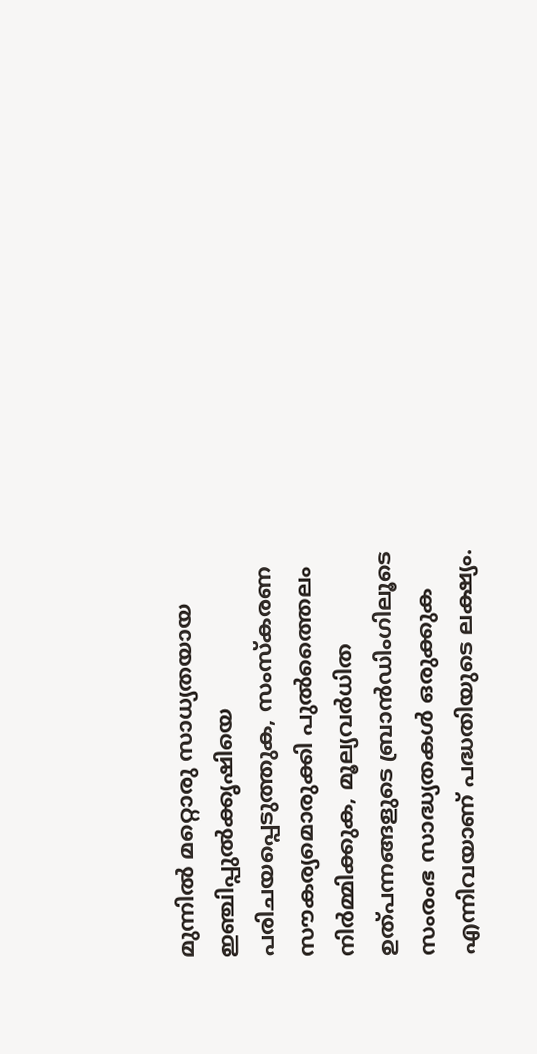മുന്നിൽ മറ്റൊരു സാധ്യതയായ ഇഞ്ചിപ്പുൽക്കൃഷിയെ പരിചയപ്പെടുത്തുക, സംസ്‌കരണ സൗകര്യമൊരുക്കി പുൽത്തൈലം നിര്‍മ്മിക്കുക, മൂല്യവർധിത ഉത്പന്നങ്ങളുടെ ബ്രാൻഡിംഗിലൂടെ സംരംഭ സാദ്ധ്യതകൾ ഒരുക്കുക എന്നിവയാണ് പദ്ധതിയുടെ ലക്ഷ്യം.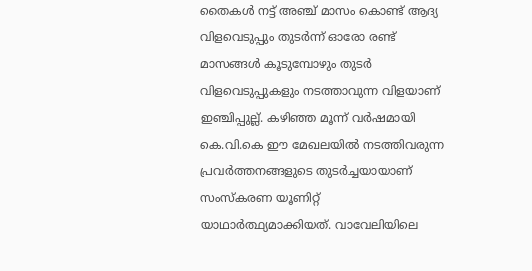തൈകൾ നട്ട് അഞ്ച് മാസം കൊണ്ട് ആദ്യ വിളവെടുപ്പും തുടർന്ന് ഓരോ രണ്ട് മാസങ്ങൾ കൂടുമ്പോഴും തുടർ വിളവെടുപ്പുകളും നടത്താവുന്ന വിളയാണ് ഇഞ്ചിപ്പുല്ല്. കഴിഞ്ഞ മൂന്ന് വർഷമായി കെ.വി.കെ ഈ മേഖലയിൽ നടത്തിവരുന്ന പ്രവർത്തനങ്ങളുടെ തുടർച്ചയായാണ് സംസ്‌കരണ യൂണിറ്റ് യാഥാർത്ഥ്യമാക്കിയത്. വാവേലിയിലെ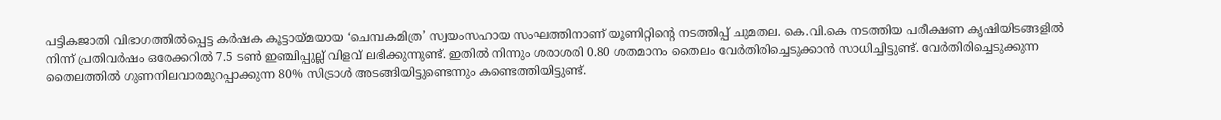പട്ടികജാതി വിഭാഗത്തിൽപ്പെട്ട കർഷക കൂട്ടായ്മയായ ‘ചെമ്പകമിത്ര’ സ്വയംസഹായ സംഘത്തിനാണ് യൂണിറ്റിന്റെ നടത്തിപ്പ് ചുമതല. കെ.വി.കെ നടത്തിയ പരീക്ഷണ കൃഷിയിടങ്ങളിൽ നിന്ന് പ്രതിവർഷം ഒരേക്കറിൽ 7.5 ടൺ ഇഞ്ചിപ്പുല്ല് വിളവ് ലഭിക്കുന്നുണ്ട്. ഇതിൽ നിന്നും ശരാശരി 0.80 ശതമാനം തൈലം വേർതിരിച്ചെടുക്കാൻ സാധിച്ചിട്ടുണ്ട്. വേര്‍തിരിച്ചെടുക്കുന്ന തൈലത്തില്‍ ഗുണനിലവാരമുറപ്പാക്കുന്ന 80% സിട്രാൾ അടങ്ങിയിട്ടുണ്ടെന്നും കണ്ടെത്തിയിട്ടുണ്ട്.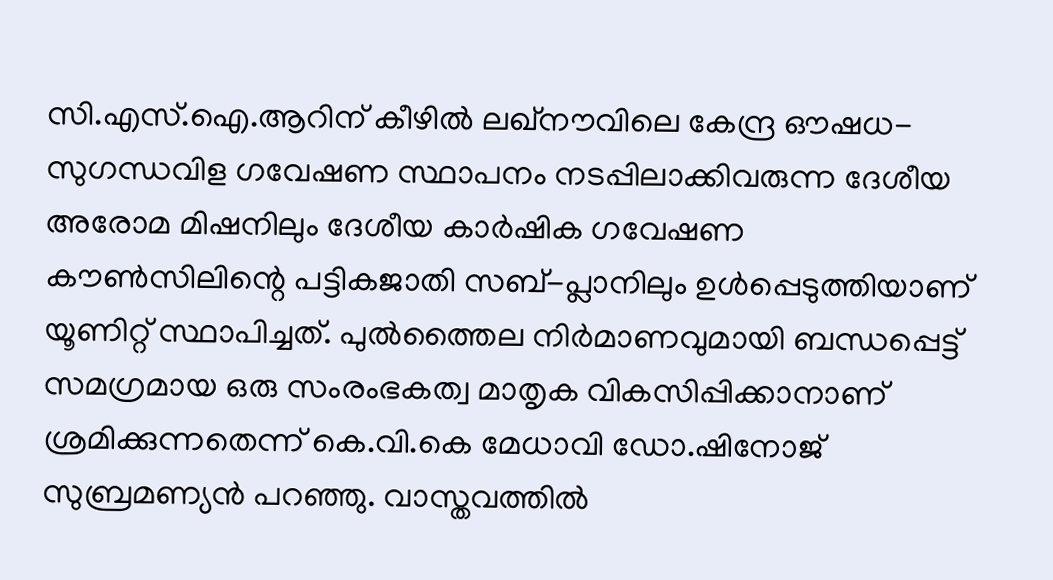സി.എസ്‌.ഐ.ആറിന് കീഴിൽ ലഖ്‌നൗവിലെ കേന്ദ്ര ഔഷധ-സുഗന്ധവിള ഗവേഷണ സ്ഥാപനം നടപ്പിലാക്കിവരുന്ന ദേശീയ അരോമ മിഷനിലും ദേശീയ കാർഷിക ഗവേഷണ കൗണ്‍സിലിന്റെ പട്ടികജാതി സബ്-പ്ലാനിലും ഉൾപ്പെടുത്തിയാണ് യൂണിറ്റ് സ്ഥാപിച്ചത്. പുൽത്തൈല നിർമാണവുമായി ബന്ധപ്പെട്ട് സമഗ്രമായ ഒരു സംരംഭകത്വ മാതൃക വികസിപ്പിക്കാനാണ് ശ്രമിക്കുന്നതെന്ന് കെ.വി.കെ മേധാവി ഡോ.ഷിനോജ് സുബ്രമണ്യൻ പറഞ്ഞു. വാസ്തവത്തിൽ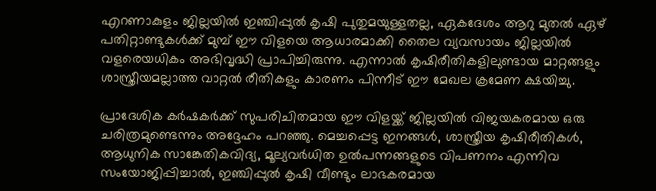എറണാകുളം ജില്ലയിൽ ഇഞ്ചിപ്പുൽ കൃഷി പുതുമയുള്ളതല്ല, ഏകദേശം ആറു മുതൽ ഏഴ് പതിറ്റാണ്ടുകൾക്ക് മുമ്പ് ഈ വിളയെ ആധാരമാക്കി തൈല വ്യവസായം ജില്ലയിൽ വളരെയധികം അഭിവൃദ്ധി പ്രാപിച്ചിരുന്നു. എന്നാൽ കൃഷിരീതികളിലുണ്ടായ മാറ്റങ്ങളും ശാസ്ത്രീയമല്ലാത്ത വാറ്റൽ രീതികളും കാരണം പിന്നീട് ഈ മേഖല ക്രമേണ ക്ഷയിച്ചു.

പ്രാദേശിക കർഷകർക്ക് സുപരിചിതമായ ഈ വിളയ്ക്ക് ജില്ലയിൽ വിജയകരമായ ഒരു ചരിത്രമുണ്ടെന്നും അദ്ദേഹം പറഞ്ഞു. മെച്ചപ്പെട്ട ഇനങ്ങൾ, ശാസ്ത്രീയ കൃഷിരീതികൾ, ആധുനിക സാങ്കേതികവിദ്യ, മൂല്യവർധിത ഉൽപന്നങ്ങളുടെ വിപണനം എന്നിവ സംയോജിപ്പിച്ചാൽ, ഇഞ്ചിപ്പുൽ കൃഷി വീണ്ടും ലാഭകരമായ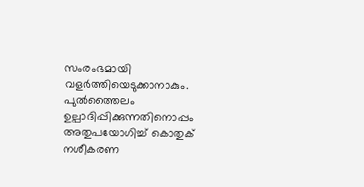സംരംഭമായി വളർത്തിയെടുക്കാനാകും. പുൽത്തൈലം ഉല്പാദിപ്പിക്കുന്നതിനൊപ്പം അതുപയോഗിച്ച് കൊതുക് നശീകരണ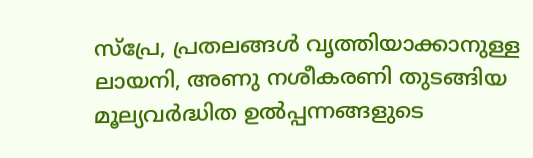സ്‌പ്രേ, പ്രതലങ്ങൾ വൃത്തിയാക്കാനുള്ള ലായനി, അണു നശീകരണി തുടങ്ങിയ മൂല്യവർദ്ധിത ഉൽപ്പന്നങ്ങളുടെ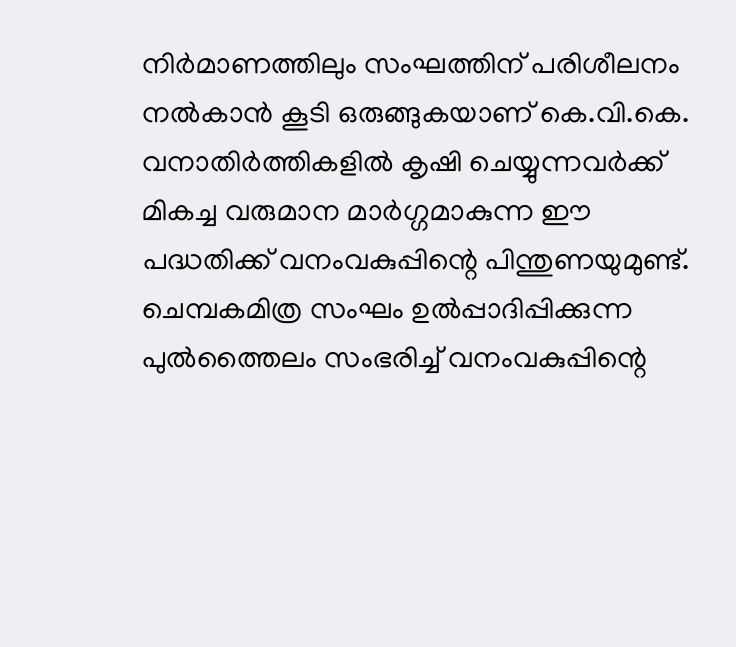നിർമാണത്തിലും സംഘത്തിന് പരിശീലനം നൽകാൻ കൂടി ഒരുങ്ങുകയാണ് കെ.വി.കെ. വനാതിർത്തികളിൽ കൃഷി ചെയ്യുന്നവർക്ക് മികച്ച വരുമാന മാർഗ്ഗമാകുന്ന ഈ പദ്ധതിക്ക് വനംവകുപ്പിന്റെ പിന്തുണയുമുണ്ട്. ചെമ്പകമിത്ര സംഘം ഉൽപ്പാദിപ്പിക്കുന്ന പുൽത്തൈലം സംഭരിച്ച് വനംവകുപ്പിന്റെ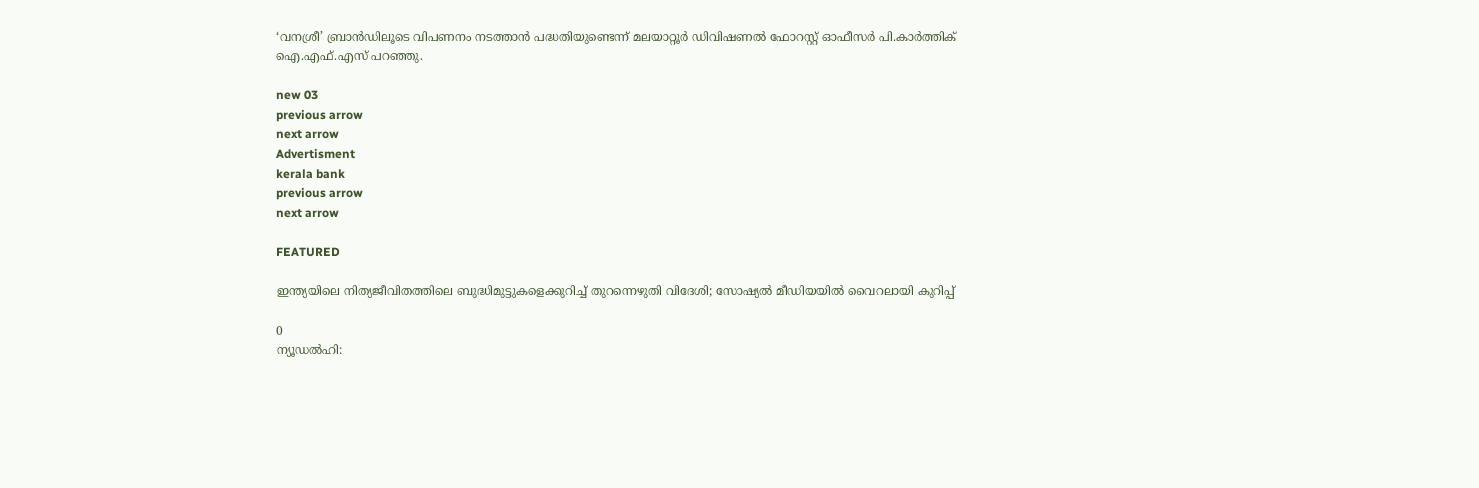‘വനശ്രീ’ ബ്രാൻഡിലൂടെ വിപണനം നടത്താൻ പദ്ധതിയുണ്ടെന്ന് മലയാറ്റൂർ ഡിവിഷണൽ ഫോറസ്റ്റ് ഓഫീസർ പി.കാർത്തിക് ഐ.എഫ്.എസ് പറഞ്ഞു.

new 03
previous arrow
next arrow
Advertisment
kerala bank
previous arrow
next arrow

FEATURED

ഇന്ത്യയിലെ നിത്യജീവിതത്തിലെ ബുദ്ധിമുട്ടുകളെക്കുറിച്ച് തുറന്നെഴുതി വിദേശി; സോഷ്യൽ മീഡിയയിൽ വൈറലായി കുറിപ്പ്

0
ന്യൂഡൽഹി: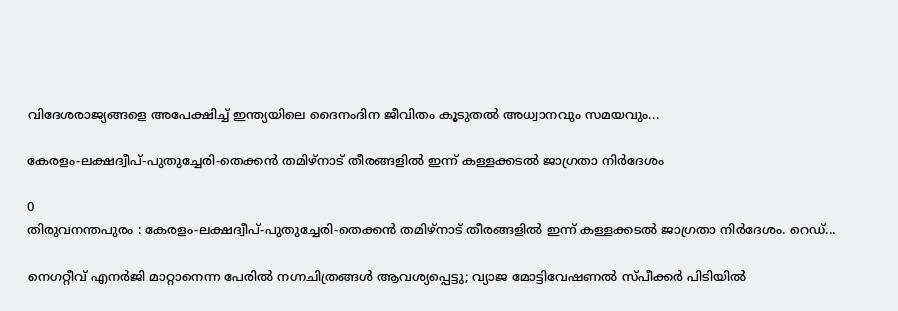വിദേശരാജ്യങ്ങളെ അപേക്ഷിച്ച് ഇന്ത്യയിലെ ദൈനംദിന ജീവിതം കൂടുതൽ അധ്വാനവും സമയവും...

കേരളം-ലക്ഷദ്വീപ്-പുതുച്ചേരി-തെക്കൻ തമിഴ്നാട് തീരങ്ങളിൽ ഇന്ന് കള്ളക്കടൽ ജാഗ്രതാ നിർദേശം

0
തിരുവനന്തപുരം : കേരളം-ലക്ഷദ്വീപ്-പുതുച്ചേരി-തെക്കൻ തമിഴ്നാട് തീരങ്ങളിൽ ഇന്ന് കള്ളക്കടൽ ജാഗ്രതാ നിർദേശം. റെഡ്...

നെഗറ്റീവ് എനർജി മാറ്റാനെന്ന പേരിൽ നഗ്നചിത്രങ്ങൾ ആവശ്യപ്പെട്ടു; വ്യാജ മോട്ടിവേഷണൽ സ്പീക്കർ പിടിയിൽ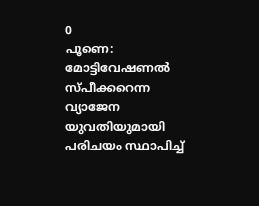0
പൂണെ: മോട്ടിവേഷണൽ സ്പീക്കറെന്ന വ്യാജേന യുവതിയുമായി പരിചയം സ്ഥാപിച്ച്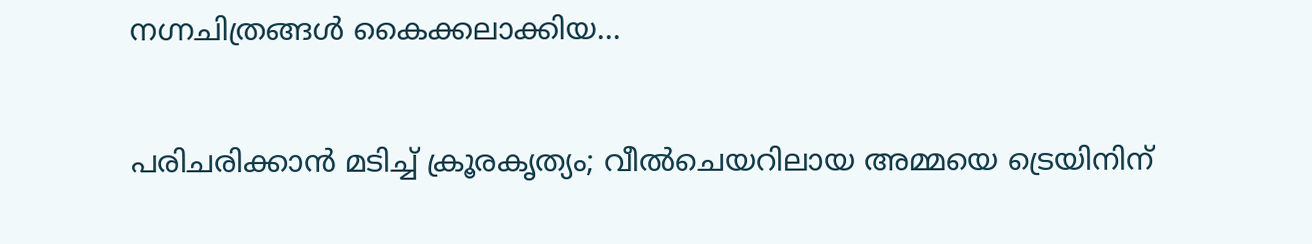നഗ്നചിത്രങ്ങൾ കൈക്കലാക്കിയ...

പരിചരിക്കാൻ മടിച്ച് ക്രൂരകൃത്യം; വീൽചെയറിലായ അമ്മയെ ട്രെയിനിന്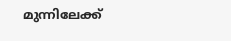മുന്നിലേക്ക്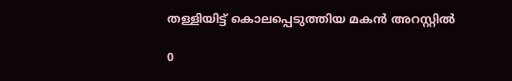തള്ളിയിട്ട് കൊലപ്പെടുത്തിയ മകൻ അറസ്റ്റിൽ

0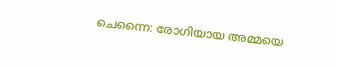ചെന്നൈ: രോഗിയായ അമ്മയെ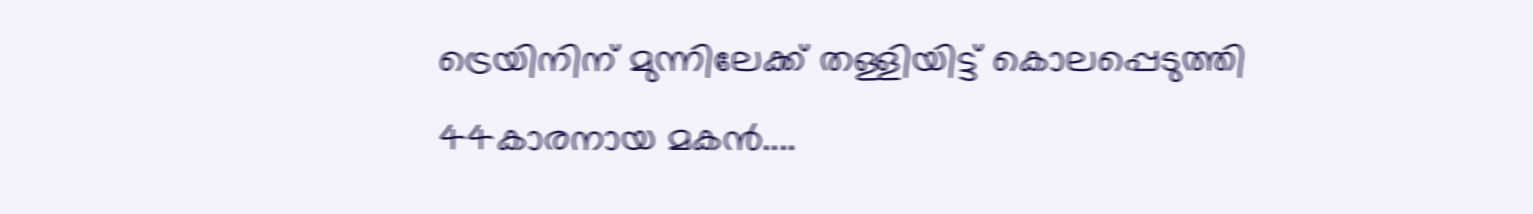ട്രെയിനിന് മുന്നിലേക്ക് തള്ളിയിട്ട് കൊലപ്പെടുത്തി 44കാരനായ മകന്‍....